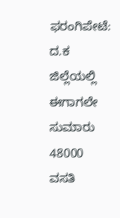ಫರಂಗಿಪೇಟೆ: ದ.ಕ ಜಿಲ್ಲೆಯಲ್ಲಿ ಈಗಾಗಲೇ ಸುಮಾರು 48000 ವಸತಿ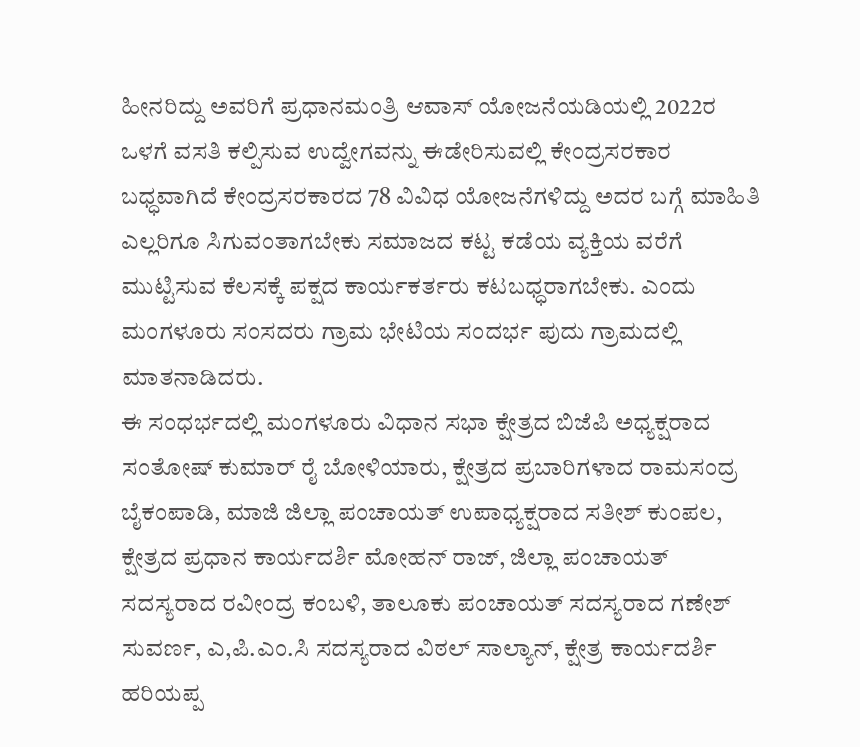ಹೀನರಿದ್ದು ಅವರಿಗೆ ಪ್ರಧಾನಮಂತ್ರಿ ಆವಾಸ್ ಯೋಜನೆಯಡಿಯಲ್ಲಿ 2022ರ ಒಳಗೆ ವಸತಿ ಕಲ್ಪಿಸುವ ಉದ್ವೇಗವನ್ನು ಈಡೇರಿಸುವಲ್ಲಿ ಕೇಂದ್ರಸರಕಾರ ಬಧ್ಧವಾಗಿದೆ ಕೇಂದ್ರಸರಕಾರದ 78 ವಿವಿಧ ಯೋಜನೆಗಳಿದ್ದು ಅದರ ಬಗ್ಗೆ ಮಾಹಿತಿ ಎಲ್ಲರಿಗೂ ಸಿಗುವಂತಾಗಬೇಕು ಸಮಾಜದ ಕಟ್ಟ ಕಡೆಯ ವ್ಯಕ್ತಿಯ ವರೆಗೆ ಮುಟ್ಟಿಸುವ ಕೆಲಸಕ್ಕೆ ಪಕ್ಷದ ಕಾರ್ಯಕರ್ತರು ಕಟಬಧ್ಧರಾಗಬೇಕು. ಎಂದು ಮಂಗಳೂರು ಸಂಸದರು ಗ್ರಾಮ ಭೇಟಿಯ ಸಂದರ್ಭ ಪುದು ಗ್ರಾಮದಲ್ಲಿ ಮಾತನಾಡಿದರು.
ಈ ಸಂಧರ್ಭದಲ್ಲಿ ಮಂಗಳೂರು ವಿಧಾನ ಸಭಾ ಕ್ಷೇತ್ರದ ಬಿಜೆಪಿ ಅಧ್ಯಕ್ಷರಾದ ಸಂತೋಷ್ ಕುಮಾರ್ ರೈ ಬೋಳಿಯಾರು, ಕ್ಷೇತ್ರದ ಪ್ರಬಾರಿಗಳಾದ ರಾಮಸಂದ್ರ ಬೈಕಂಪಾಡಿ, ಮಾಜಿ ಜಿಲ್ಲಾ ಪಂಚಾಯತ್ ಉಪಾಧ್ಯಕ್ಷರಾದ ಸತೀಶ್ ಕುಂಪಲ, ಕ್ಷೇತ್ರದ ಪ್ರಧಾನ ಕಾರ್ಯದರ್ಶಿ ಮೋಹನ್ ರಾಜ್, ಜಿಲ್ಲಾ ಪಂಚಾಯತ್ ಸದಸ್ಯರಾದ ರವೀಂದ್ರ ಕಂಬಳಿ, ತಾಲೂಕು ಪಂಚಾಯತ್ ಸದಸ್ಯರಾದ ಗಣೇಶ್ ಸುವರ್ಣ, ಎ,ಪಿ.ಎಂ.ಸಿ ಸದಸ್ಯರಾದ ವಿಠಲ್ ಸಾಲ್ಯಾನ್, ಕ್ಷೇತ್ರ ಕಾರ್ಯದರ್ಶಿ ಹರಿಯಪ್ಪ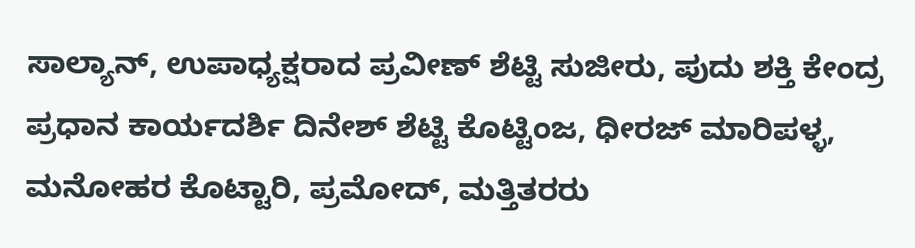ಸಾಲ್ಯಾನ್, ಉಪಾಧ್ಯಕ್ಷರಾದ ಪ್ರವೀಣ್ ಶೆಟ್ಟಿ ಸುಜೀರು, ಪುದು ಶಕ್ತಿ ಕೇಂದ್ರ ಪ್ರಧಾನ ಕಾರ್ಯದರ್ಶಿ ದಿನೇಶ್ ಶೆಟ್ಟಿ ಕೊಟ್ಟಿಂಜ, ಧೀರಜ್ ಮಾರಿಪಳ್ಳ, ಮನೋಹರ ಕೊಟ್ಟಾರಿ, ಪ್ರಮೋದ್, ಮತ್ತಿತರರು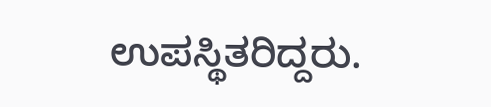ಉಪಸ್ಥಿತರಿದ್ದರು.